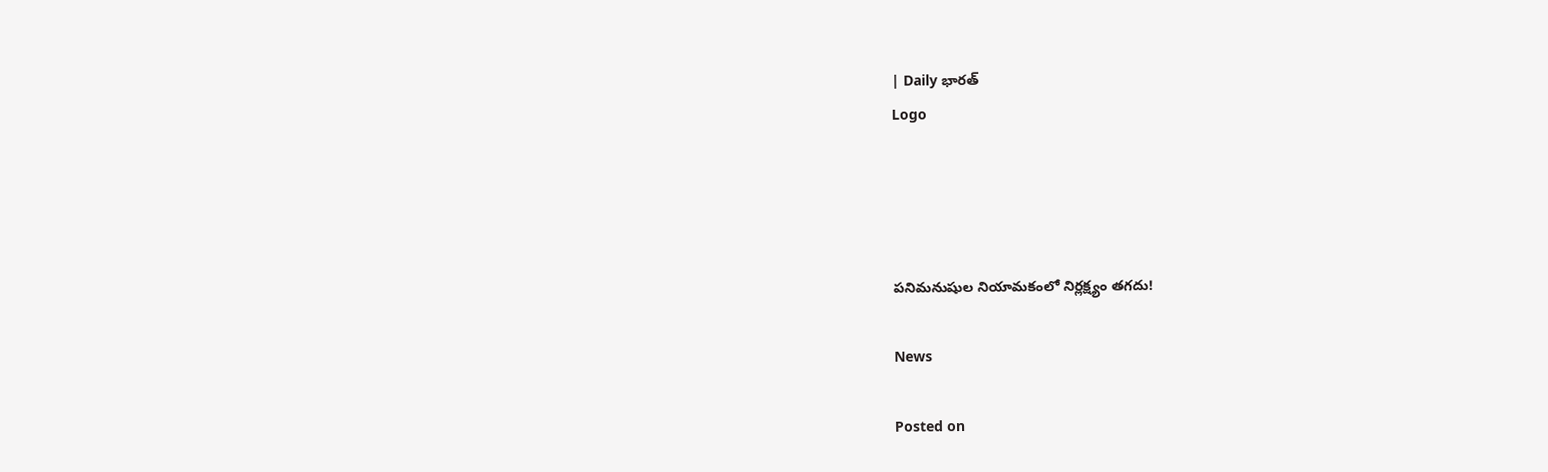| Daily భారత్
Logo




పనిమనుషుల నియామకంలో నిర్లక్ష్యం తగదు!

News

Posted on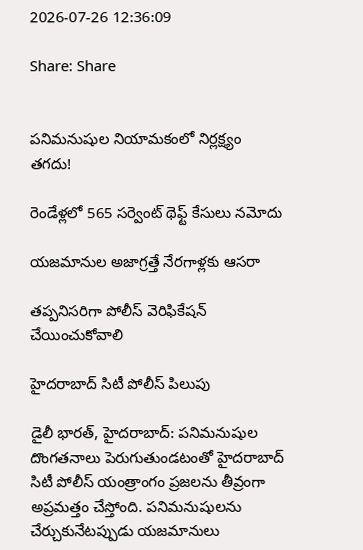2026-07-26 12:36:09

Share: Share


పనిమనుషుల నియామకంలో నిర్లక్ష్యం తగదు!

రెండేళ్లలో 565 సర్వెంట్ థెఫ్ట్ కేసులు నమోదు

యజమానుల అజాగ్రత్తే నేరగాళ్లకు ఆసరా

తప్పనిసరిగా పోలీస్‌ వెరిఫికేషన్‌ చేయించుకోవాలి

హైదరాబాద్ సిటీ పోలీస్ పిలుపు

డైలీ భారత్, హైదరాబాద్: పనిమనుషుల దొంగతనాలు పెరుగుతుండటంతో హైదరాబాద్ సిటీ పోలీస్ యంత్రాంగం ప్రజలను తీవ్రంగా అప్రమత్తం చేస్తోంది. పనిమనుషులను చేర్చుకునేటప్పుడు యజమానులు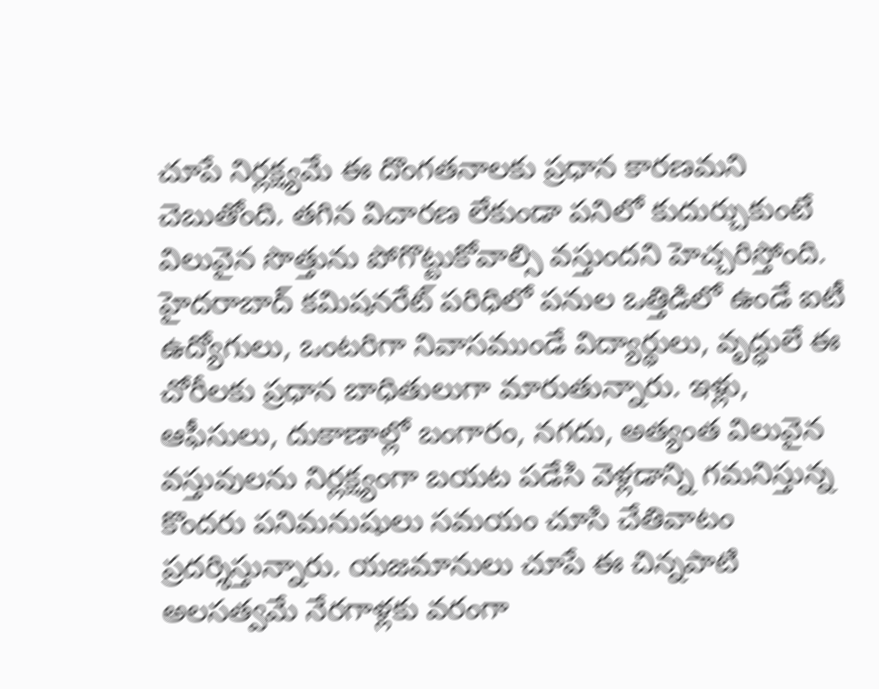చూపే నిర్లక్ష్యమే ఈ దొంగతనాలకు ప్రధాన కారణమని చెబుతోంది. తగిన విచారణ లేకుండా పనిలో కుదుర్చుకుంటే విలువైన సొత్తును పోగొట్టుకోవాల్సి వస్తుందని హెచ్చరిస్తోంది. హైదరాబాద్ కమిషనరేట్ పరిధిలో పనుల ఒత్తిడిలో ఉండే ఐటీ ఉద్యోగులు, ఒంటరిగా నివాసముండే విద్యార్థులు, వృద్ధులే ఈ చోరీలకు ప్రధాన బాధితులుగా మారుతున్నారు. ఇళ్లు, ఆఫీసులు, దుకాణాల్లో బంగారం, నగదు, అత్యంత విలువైన వస్తువులను నిర్లక్ష్యంగా బయట పడేసి వెళ్లడాన్ని గమనిస్తున్న కొంద‌రు పనిమనుషులు సమయం చూసి చేతివాటం ప్రదర్శిస్తున్నారు. యజమానులు చూపే ఈ చిన్నపాటి అలసత్వమే నేరగాళ్లకు వరంగా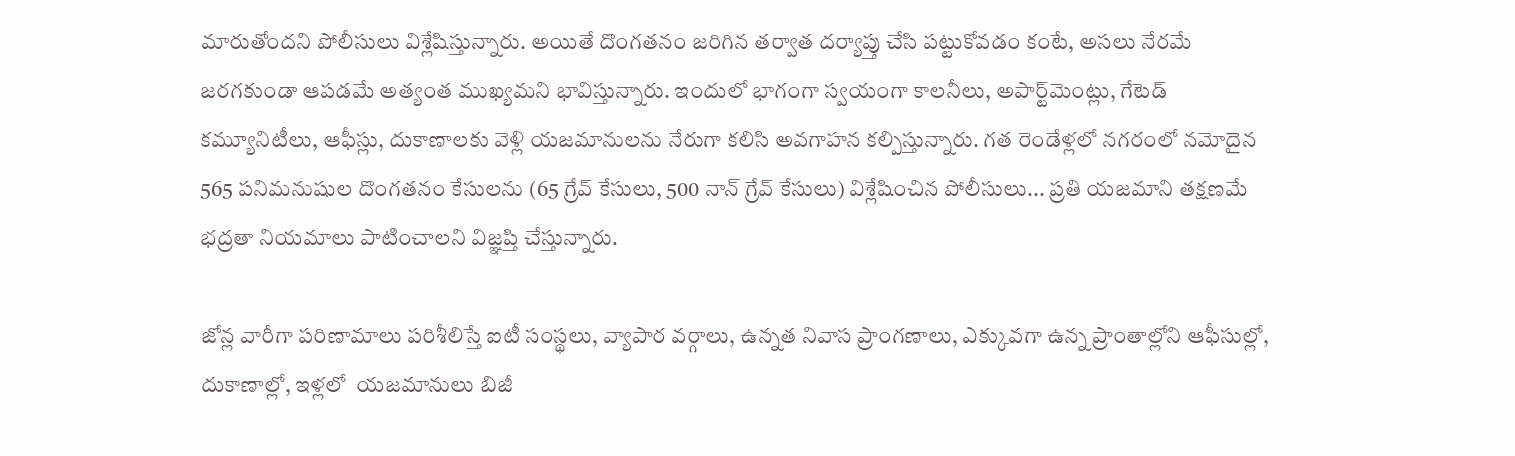మారుతోందని పోలీసులు విశ్లేషిస్తున్నారు. అయితే దొంగతనం జరిగిన తర్వాత దర్యాప్తు చేసి పట్టుకోవడం కంటే, అసలు నేరమే జరగకుండా ఆపడమే అత్యంత ముఖ్యమని భావిస్తున్నారు. ఇందులో భాగంగా స్వయంగా కాలనీలు, అపార్ట్‌మెంట్లు, గేటెడ్‌ కమ్యూనిటీలు, ఆఫీస్లు, దుకాణాలకు వెళ్లి యజమానులను నేరుగా కలిసి అవగాహన కల్పిస్తున్నారు. గత రెండేళ్లలో నగరంలో నమోదైన 565 పనిమనుషుల దొంగతనం కేసులను (65 గ్రేవ్ కేసులు, 500 నాన్ గ్రేవ్ కేసులు) విశ్లేషించిన పోలీసులు... ప్రతి యజమాని తక్షణమే భద్రతా నియమాలు పాటించాలని విజ్ఞప్తి చేస్తున్నారు.

జోన్ల వారీగా పరిణామాలు పరిశీలిస్తే ఐటీ సంస్థలు, వ్యాపార వర్గాలు, ఉన్నత నివాస ప్రాంగణాలు, ఎక్కువగా ఉన్న ప్రాంతాల్లోని ఆఫీసుల్లో, దుకాణాల్లో, ఇళ్లలో  యజమానులు బిజీ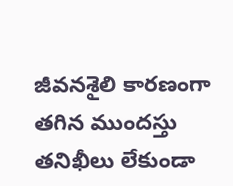జీవనశైలి కారణంగా తగిన ముందస్తు తనిఖీలు లేకుండా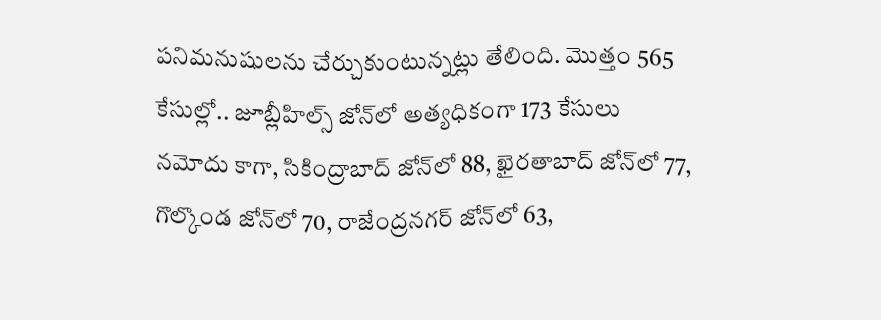పనిమనుషులను చేర్చుకుంటున్నట్లు తేలింది. మొత్తం 565 కేసుల్లో.. జూబ్లీహిల్స్ జోన్‌లో అత్యధికంగా 173 కేసులు నమోదు కాగా, సికింద్రాబాద్ జోన్‌లో 88, ఖైరతాబాద్ జోన్‌లో 77, గొల్కొండ జోన్‌లో 70, రాజేంద్రనగర్ జోన్‌లో 63,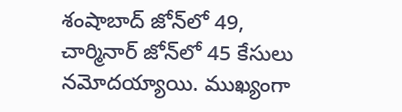శంషాబాద్ జోన్‌లో 49, చార్మినార్ జోన్‌లో 45 కేసులు నమోదయ్యాయి. ముఖ్యంగా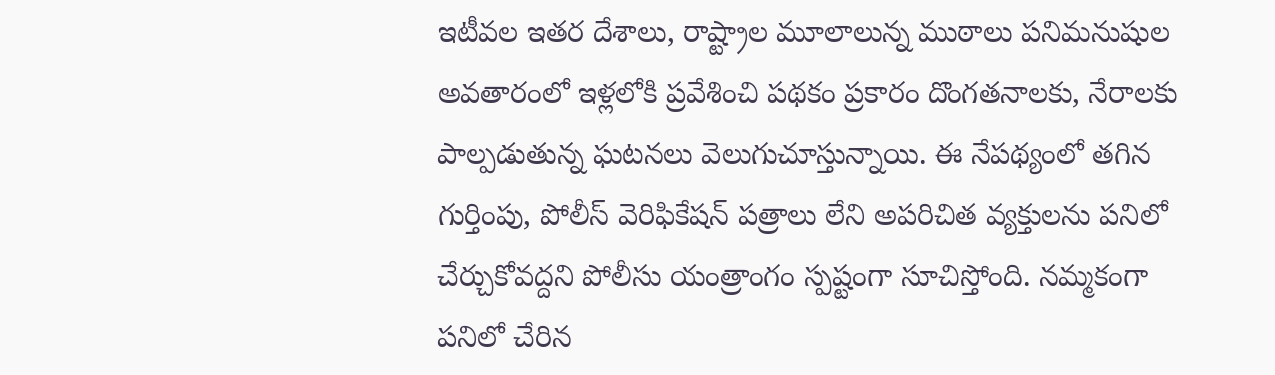ఇటీవల ఇతర దేశాలు, రాష్ట్రాల మూలాలున్న ముఠాలు పనిమనుషుల అవతారంలో ఇళ్లలోకి ప్రవేశించి పథకం ప్రకారం దొంగతనాలకు, నేరాలకు పాల్పడుతున్న ఘటనలు వెలుగుచూస్తున్నాయి. ఈ నేపథ్యంలో తగిన గుర్తింపు, పోలీస్ వెరిఫికేషన్ పత్రాలు లేని అపరిచిత వ్యక్తులను పనిలో చేర్చుకోవద్దని పోలీసు యంత్రాంగం స్పష్టంగా సూచిస్తోంది. నమ్మకంగా పనిలో చేరిన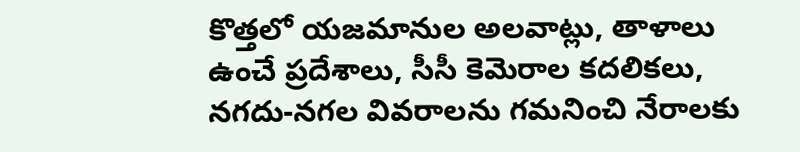కొత్తలో యజమానుల అలవాట్లు, తాళాలు ఉంచే ప్రదేశాలు, సీసీ కెమెరాల కదలికలు, నగదు-నగల వివరాలను గమనించి నేరాలకు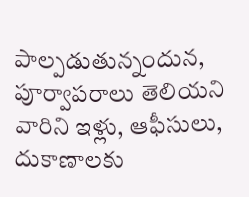పాల్పడుతున్నందున, పూర్వాపరాలు తెలియని వారిని ఇళ్లు, ఆఫీసులు, దుకాణాలకు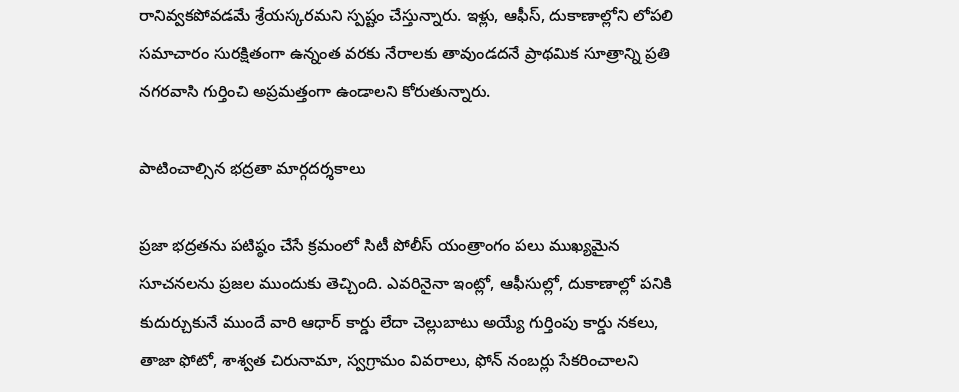రానివ్వకపోవడమే శ్రేయస్కరమని స్పష్టం చేస్తున్నారు. ఇళ్లు, ఆఫీస్, దుకాణాల్లోని లోపలి సమాచారం సురక్షితంగా ఉన్నంత వరకు నేరాలకు తావుండదనే ప్రాథమిక సూత్రాన్ని ప్రతి నగరవాసి గుర్తించి అప్రమత్తంగా ఉండాలని కోరుతున్నారు.

పాటించాల్సిన భద్రతా మార్గదర్శకాలు

ప్రజా భద్రతను పటిష్ఠం చేసే క్రమంలో సిటీ పోలీస్ యంత్రాంగం పలు ముఖ్యమైన సూచనలను ప్రజల ముందుకు తెచ్చింది. ఎవరినైనా ఇంట్లో, ఆఫీసుల్లో, దుకాణాల్లో పనికి కుదుర్చుకునే ముందే వారి ఆధార్ కార్డు లేదా చెల్లుబాటు అయ్యే గుర్తింపు కార్డు నకలు, తాజా ఫోటో, శాశ్వత చిరునామా, స్వగ్రామం వివరాలు, ఫోన్ నంబర్లు సేకరించాలని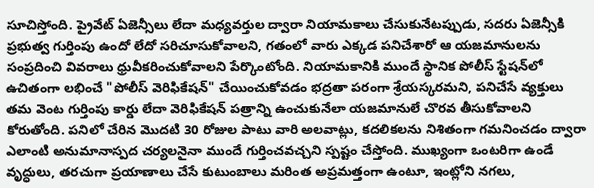సూచిస్తోంది. ప్రైవేట్ ఏజెన్సీలు లేదా మధ్యవర్తుల ద్వారా నియామకాలు చేసుకునేటప్పుడు, సదరు ఏజెన్సీకి ప్రభుత్వ గుర్తింపు ఉందో లేదో సరిచూసుకోవాలని, గతంలో వారు ఎక్కడ పనిచేశారో ఆ యజమానులను సంప్రదించి వివరాలు ధ్రువీకరించుకోవాలని పేర్కొంటోంది. నియామకానికి ముందే స్థానిక పోలీస్ స్టేషన్‌లో ఉచితంగా లభించే "పోలీస్ వెరిఫికేషన్" చేయించుకోవడం భద్రతా పరంగా శ్రేయస్కరమని, పనిచేసే వ్యక్తులు తమ వెంట గుర్తింపు కార్డు లేదా వెరిఫికేషన్ పత్రాన్ని ఉంచుకునేలా యజమానులే చొరవ తీసుకోవాలని కోరుతోంది. పనిలో చేరిన మొదటి 30 రోజుల పాటు వారి అలవాట్లు, కదలికలను నిశితంగా గమనించడం ద్వారా ఎలాంటి అనుమానాస్పద చర్యలనైనా ముందే గుర్తించవచ్చని స్పష్టం చేస్తోంది. ముఖ్యంగా ఒంటరిగా ఉండే వృద్ధులు, తరచుగా ప్రయాణాలు చేసే కుటుంబాలు మరింత అప్రమత్తంగా ఉంటూ, ఇంట్లోని నగలు,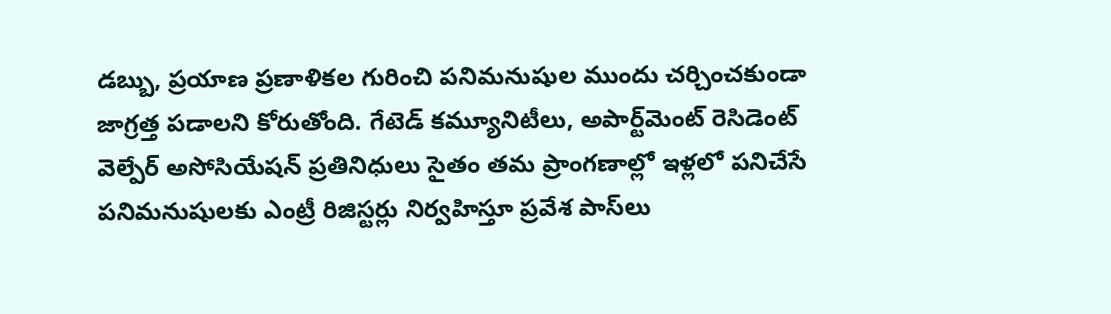డబ్బు, ప్రయాణ ప్రణాళికల గురించి పనిమనుషుల ముందు చర్చించకుండా జాగ్రత్త పడాలని కోరుతోంది. గేటెడ్ కమ్యూనిటీలు, అపార్ట్‌మెంట్ రెసిడెంట్ వెల్పేర్ అసోసియేషన్ ప్రతినిధులు సైతం తమ ప్రాంగణాల్లో ఇళ్లలో పనిచేసే పనిమనుషులకు ఎంట్రీ రిజిస్టర్లు నిర్వహిస్తూ ప్రవేశ పాస్‌లు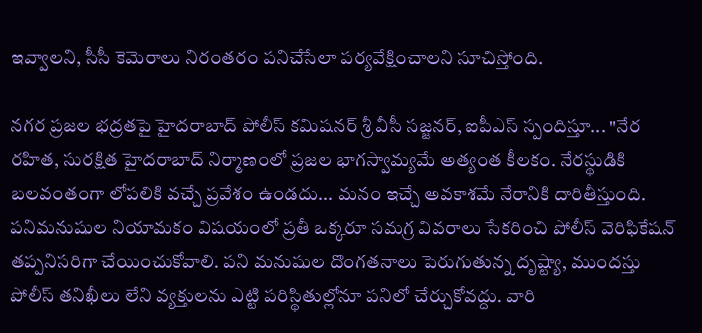ఇవ్వాలని, సీసీ కెమెరాలు నిరంతరం పనిచేసేలా పర్యవేక్షించాలని సూచిస్తోంది.

నగర ప్రజల భద్రతపై హైదరాబాద్ పోలీస్ కమిషనర్ శ్రీ వీసీ సజ్జనర్, ఐపీఎస్ స్పందిస్తూ... "నేర రహిత, సురక్షిత హైదరాబాద్ నిర్మాణంలో ప్రజల భాగస్వామ్యమే అత్యంత కీలకం. నేరస్థుడికి బలవంతంగా లోపలికి వచ్చే ప్రవేశం ఉండదు... మనం ఇచ్చే అవకాశమే నేరానికి దారితీస్తుంది. పనిమనుషుల నియామకం విషయంలో ప్రతీ ఒక్కరూ సమగ్ర వివరాలు సేకరించి పోలీస్ వెరిఫికేషన్ తప్పనిసరిగా చేయించుకోవాలి. పని మనుషుల దొంగతనాలు పెరుగుతున్న దృష్ట్యా, ముందస్తు పోలీస్ తనిఖీలు లేని వ్యక్తులను ఎట్టి పరిస్థితుల్లోనూ పనిలో చేర్చుకోవద్దు. వారి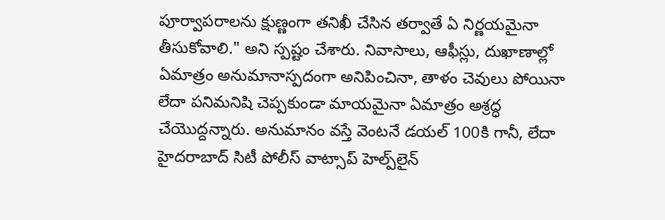పూర్వాపరాలను క్షుణ్ణంగా తనిఖీ చేసిన తర్వాతే ఏ నిర్ణయమైనా తీసుకోవాలి." అని స్పష్టం చేశారు. నివాసాలు, ఆఫీస్లు, దుఖాణాల్లో ఏమాత్రం అనుమానాస్పదంగా అనిపించినా, తాళం చెవులు పోయినా లేదా పనిమనిషి చెప్పకుండా మాయమైనా ఏమాత్రం అశ్రద్ధ చేయొద్దన్నారు. అనుమానం వస్తే వెంటనే డయల్ 100కి గానీ, లేదా హైదరాబాద్ సిటీ పోలీస్ వాట్సాప్ హెల్ప్‌లైన్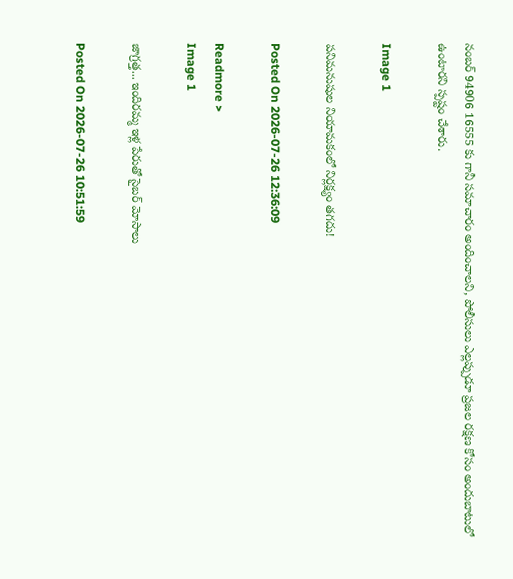నంబర్ 94906 16555 కు గానీ సమాచారం అందించాలని, పోలీసులు ఎల్లప్పుడూ ప్రజల రక్షణ కోసం అందుబాటులో ఉంటారని స్పష్టం చేశారు.

Image 1

పనిమనుషుల నియామకంలో నిర్లక్ష్యం తగదు!

Posted On 2026-07-26 12:36:09

Readmore >
Image 1

జాగ్రత్త... ఇందిరమ్మ ఇళ్ల పేరుతో సైబర్ మోసాలు

Posted On 2026-07-26 10:51:59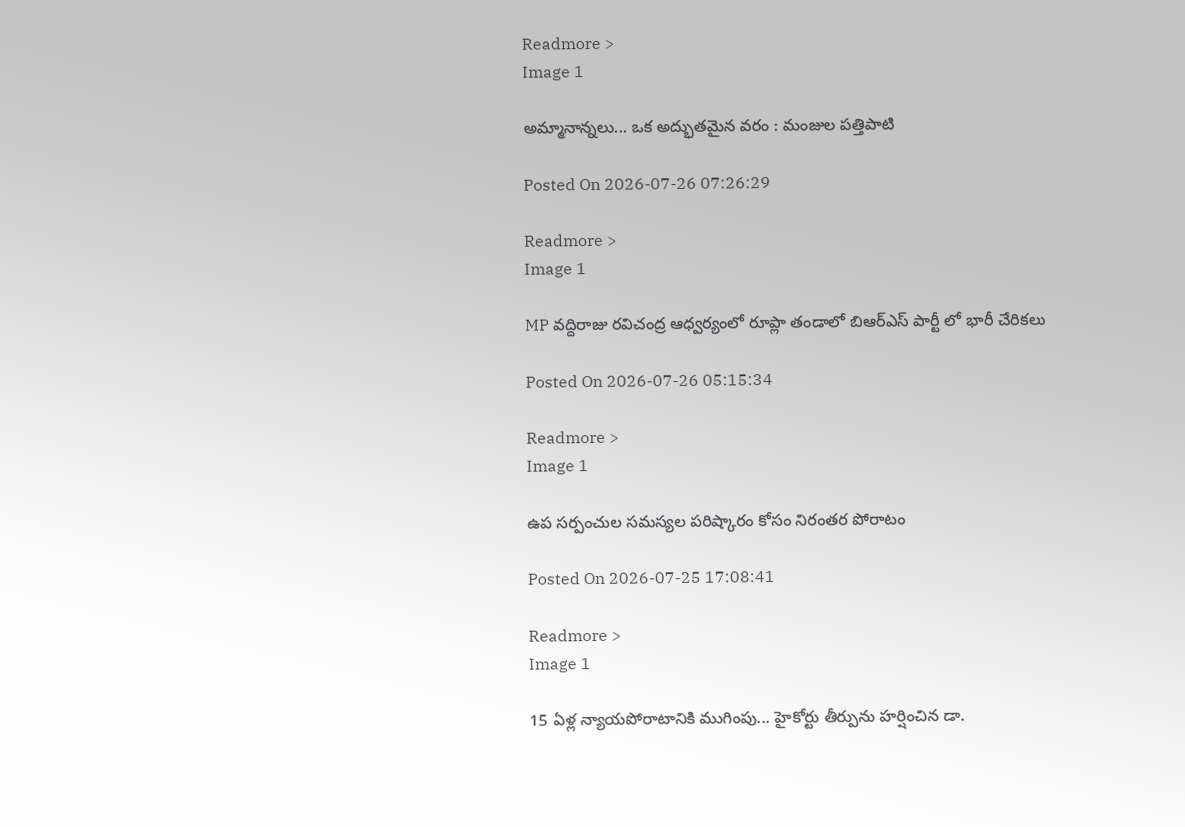Readmore >
Image 1

అమ్మానాన్నలు... ఒక అద్భుతమైన వరం : మంజుల పత్తిపాటి

Posted On 2026-07-26 07:26:29

Readmore >
Image 1

MP వద్దిరాజు రవిచంద్ర ఆధ్వర్యంలో రూప్లా తండాలో బిఆర్ఎస్ పార్టీ లో భారీ చేరికలు

Posted On 2026-07-26 05:15:34

Readmore >
Image 1

ఉప సర్పంచుల సమస్యల పరిష్కారం కోసం నిరంతర పోరాటం

Posted On 2026-07-25 17:08:41

Readmore >
Image 1

15 ఏళ్ల న్యాయపోరాటానికి ముగింపు... హైకోర్టు తీర్పును హర్షించిన డా.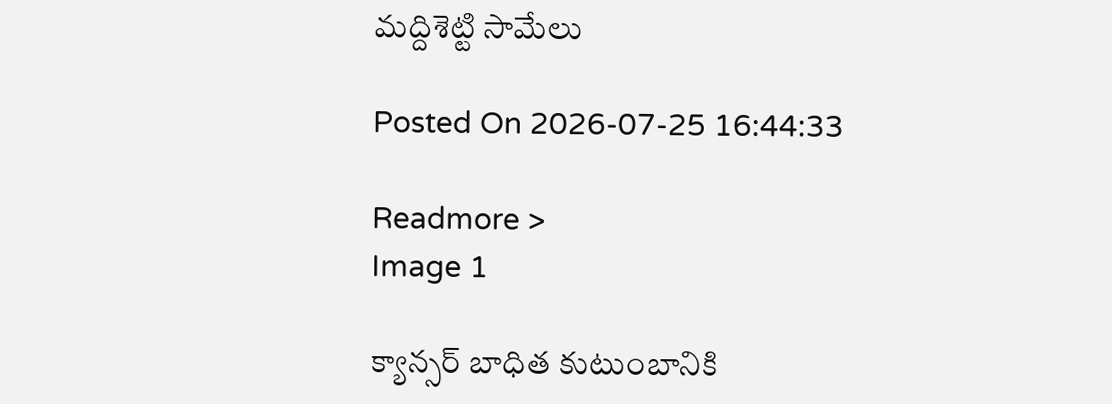మద్దిశెట్టి సామేలు

Posted On 2026-07-25 16:44:33

Readmore >
Image 1

క్యాన్సర్ బాధిత కుటుంబానికి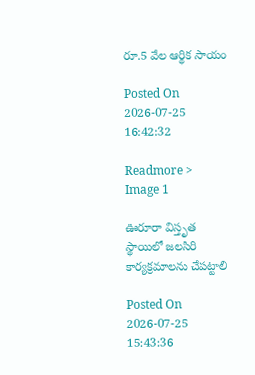రూ.5 వేల ఆర్థిక సాయం

Posted On 2026-07-25 16:42:32

Readmore >
Image 1

ఊరూరా విస్తృత స్థాయిలో జలసిరి కార్యక్రమాలను చేపట్టాలి

Posted On 2026-07-25 15:43:36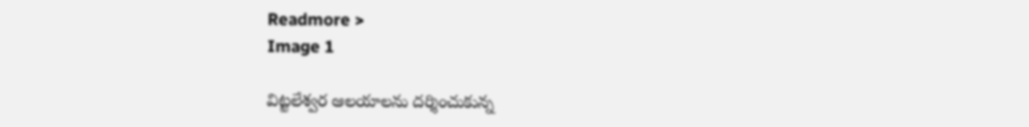Readmore >
Image 1

విట్టలేశ్వర ఆలయాలను దర్శించుకున్న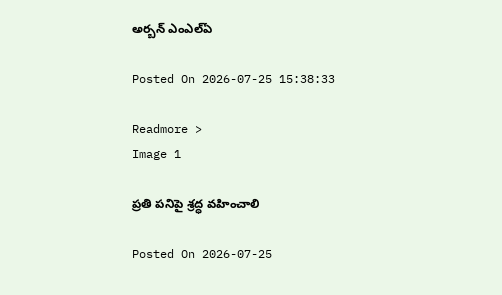అర్బన్ ఎంఎల్ఏ

Posted On 2026-07-25 15:38:33

Readmore >
Image 1

ప్రతి పనిపై శ్రద్ధ వహించాలి

Posted On 2026-07-25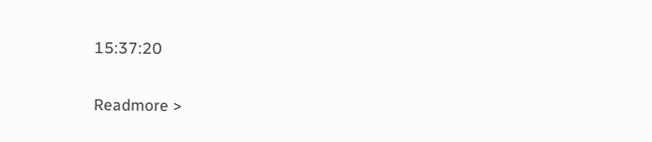15:37:20

Readmore >